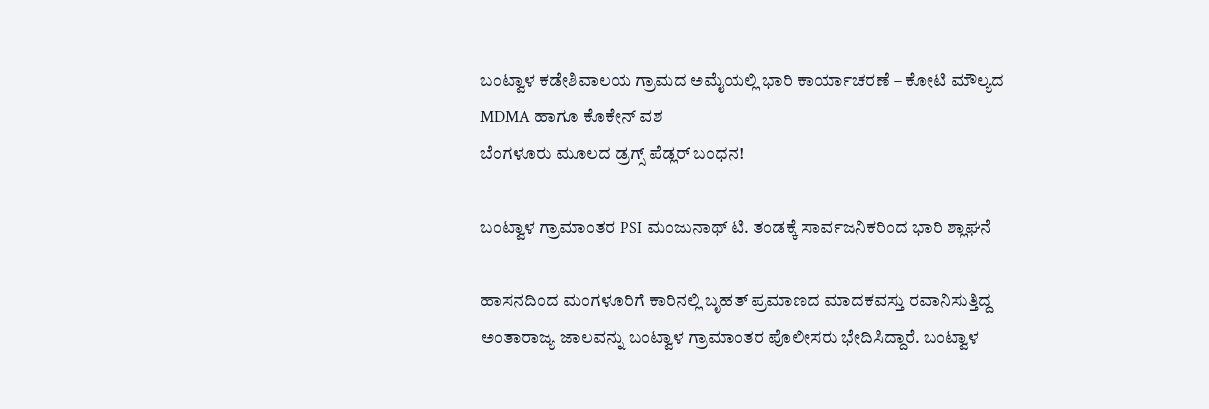ಬಂಟ್ವಾಳ ಕಡೇಶಿವಾಲಯ ಗ್ರಾಮದ ಅಮೈಯಲ್ಲಿ ಭಾರಿ ಕಾರ್ಯಾಚರಣೆ – ಕೋಟಿ ಮೌಲ್ಯದ MDMA ಹಾಗೂ ಕೊಕೇನ್ ವಶ
ಬೆಂಗಳೂರು ಮೂಲದ ಡ್ರಗ್ಸ್ ಪೆಡ್ಲರ್ ಬಂಧನ!

ಬಂಟ್ವಾಳ ಗ್ರಾಮಾಂತರ PSI ಮಂಜುನಾಥ್ ಟಿ. ತಂಡಕ್ಕೆ ಸಾರ್ವಜನಿಕರಿಂದ ಭಾರಿ ಶ್ಲಾಘನೆ

ಹಾಸನದಿಂದ ಮಂಗಳೂರಿಗೆ ಕಾರಿನಲ್ಲಿ ಬೃಹತ್ ಪ್ರಮಾಣದ ಮಾದಕವಸ್ತು ರವಾನಿಸುತ್ತಿದ್ದ ಅಂತಾರಾಜ್ಯ ಜಾಲವನ್ನು ಬಂಟ್ವಾಳ ಗ್ರಾಮಾಂತರ ಪೊಲೀಸರು ಭೇದಿಸಿದ್ದಾರೆ. ಬಂಟ್ವಾಳ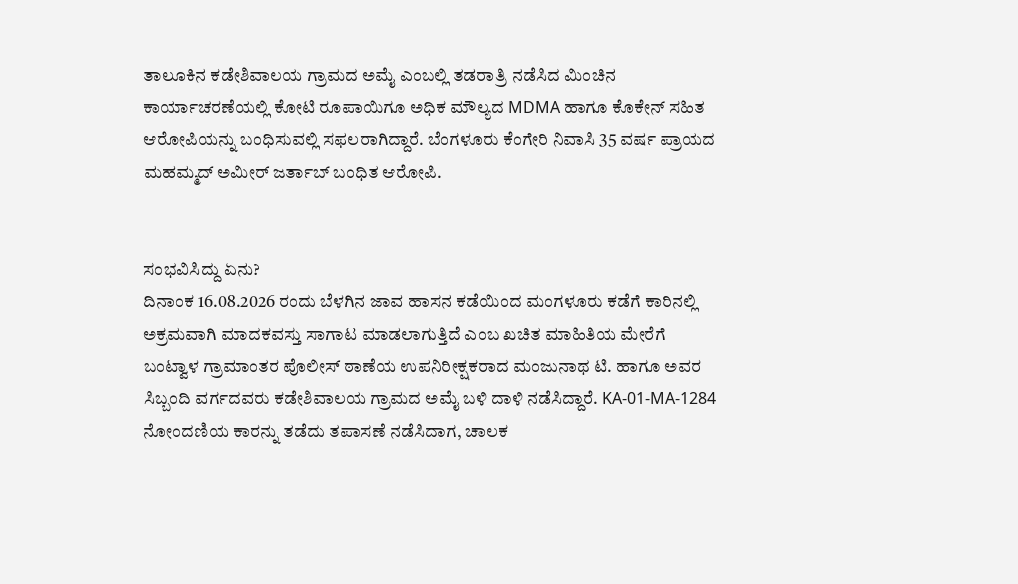ತಾಲೂಕಿನ ಕಡೇಶಿವಾಲಯ ಗ್ರಾಮದ ಅಮೈ ಎಂಬಲ್ಲಿ ತಡರಾತ್ರಿ ನಡೆಸಿದ ಮಿಂಚಿನ ಕಾರ್ಯಾಚರಣೆಯಲ್ಲಿ ಕೋಟಿ ರೂಪಾಯಿಗೂ ಅಧಿಕ ಮೌಲ್ಯದ MDMA ಹಾಗೂ ಕೊಕೇನ್ ಸಹಿತ ಆರೋಪಿಯನ್ನು ಬಂಧಿಸುವಲ್ಲಿ ಸಫಲರಾಗಿದ್ದಾರೆ. ಬೆಂಗಳೂರು ಕೆಂಗೇರಿ ನಿವಾಸಿ 35 ವರ್ಷ ಪ್ರಾಯದ ಮಹಮ್ಮದ್ ಅಮೀರ್ ಜರ್ತಾಬ್ ಬಂಧಿತ ಆರೋಪಿ.


ಸಂಭವಿಸಿದ್ದು ಏನು?
ದಿನಾಂಕ 16.08.2026 ರಂದು ಬೆಳಗಿನ ಜಾವ ಹಾಸನ ಕಡೆಯಿಂದ ಮಂಗಳೂರು ಕಡೆಗೆ ಕಾರಿನಲ್ಲಿ ಅಕ್ರಮವಾಗಿ ಮಾದಕವಸ್ತು ಸಾಗಾಟ ಮಾಡಲಾಗುತ್ತಿದೆ ಎಂಬ ಖಚಿತ ಮಾಹಿತಿಯ ಮೇರೆಗೆ ಬಂಟ್ವಾಳ ಗ್ರಾಮಾಂತರ ಪೊಲೀಸ್ ಠಾಣೆಯ ಉಪನಿರೀಕ್ಷಕರಾದ ಮಂಜುನಾಥ ಟಿ. ಹಾಗೂ ಅವರ ಸಿಬ್ಬಂದಿ ವರ್ಗದವರು ಕಡೇಶಿವಾಲಯ ಗ್ರಾಮದ ಅಮೈ ಬಳಿ ದಾಳಿ ನಡೆಸಿದ್ದಾರೆ. KA-01-MA-1284 ನೋಂದಣಿಯ ಕಾರನ್ನು ತಡೆದು ತಪಾಸಣೆ ನಡೆಸಿದಾಗ, ಚಾಲಕ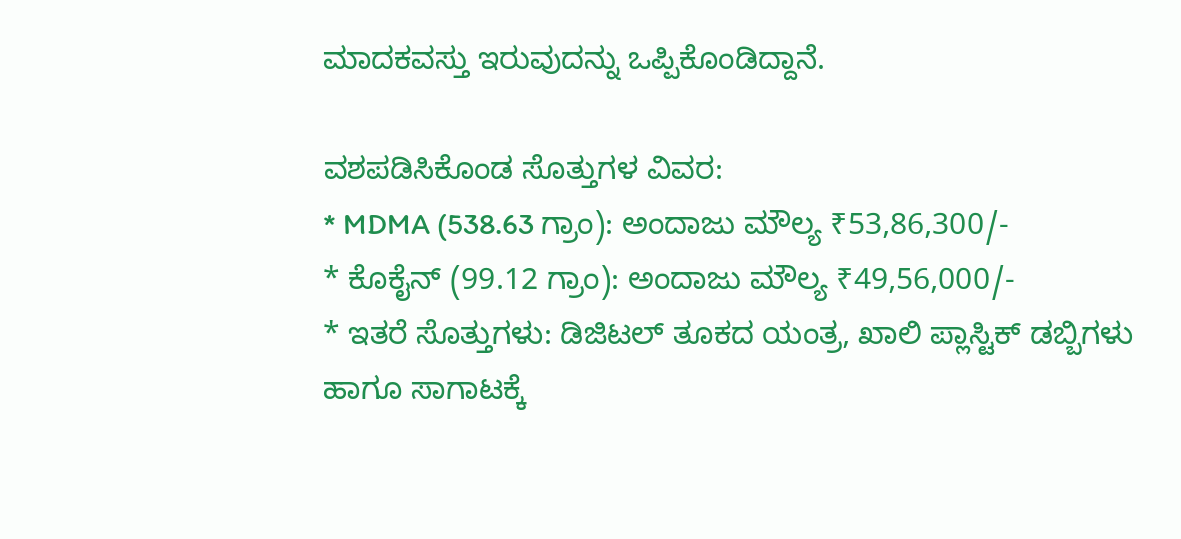ಮಾದಕವಸ್ತು ಇರುವುದನ್ನು ಒಪ್ಪಿಕೊಂಡಿದ್ದಾನೆ.

ವಶಪಡಿಸಿಕೊಂಡ ಸೊತ್ತುಗಳ ವಿವರ:
* MDMA (538.63 ಗ್ರಾಂ): ಅಂದಾಜು ಮೌಲ್ಯ ₹53,86,300/-
* ಕೊಕೈನ್ (99.12 ಗ್ರಾಂ): ಅಂದಾಜು ಮೌಲ್ಯ ₹49,56,000/-
* ಇತರೆ ಸೊತ್ತುಗಳು: ಡಿಜಿಟಲ್ ತೂಕದ ಯಂತ್ರ, ಖಾಲಿ ಪ್ಲಾಸ್ಟಿಕ್ ಡಬ್ಬಿಗಳು ಹಾಗೂ ಸಾಗಾಟಕ್ಕೆ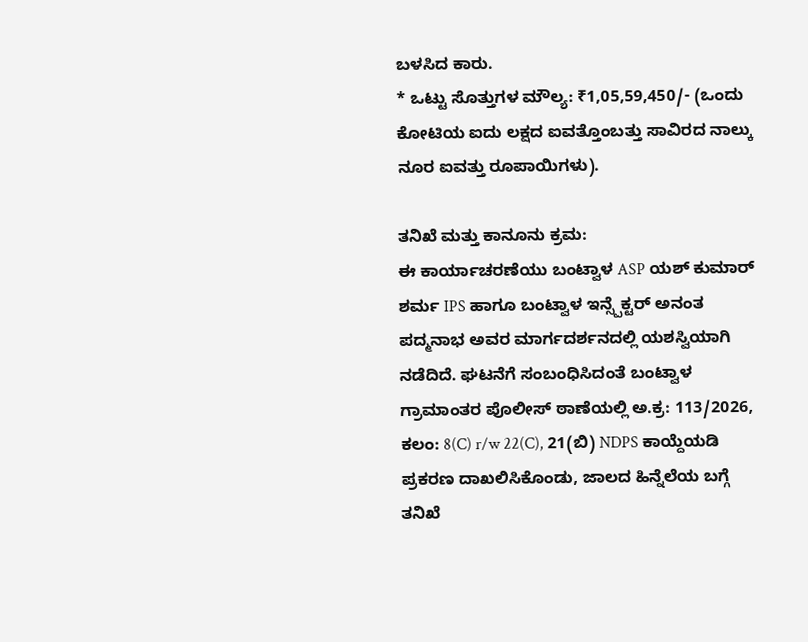ಬಳಸಿದ ಕಾರು.
* ಒಟ್ಟು ಸೊತ್ತುಗಳ ಮೌಲ್ಯ: ₹1,05,59,450/- (ಒಂದು ಕೋಟಿಯ ಐದು ಲಕ್ಷದ ಐವತ್ತೊಂಬತ್ತು ಸಾವಿರದ ನಾಲ್ಕು ನೂರ ಐವತ್ತು ರೂಪಾಯಿಗಳು).

ತನಿಖೆ ಮತ್ತು ಕಾನೂನು ಕ್ರಮ:
ಈ ಕಾರ್ಯಾಚರಣೆಯು ಬಂಟ್ವಾಳ ASP ಯಶ್ ಕುಮಾರ್ ಶರ್ಮ IPS ಹಾಗೂ ಬಂಟ್ವಾಳ ಇನ್ಸ್ಪೆಕ್ಟರ್ ಅನಂತ ಪದ್ಮನಾಭ ಅವರ ಮಾರ್ಗದರ್ಶನದಲ್ಲಿ ಯಶಸ್ವಿಯಾಗಿ ನಡೆದಿದೆ. ಘಟನೆಗೆ ಸಂಬಂಧಿಸಿದಂತೆ ಬಂಟ್ವಾಳ ಗ್ರಾಮಾಂತರ ಪೊಲೀಸ್ ಠಾಣೆಯಲ್ಲಿ ಅ.ಕ್ರ: 113/2026, ಕಲಂ: 8(C) r/w 22(C), 21(ಬಿ) NDPS ಕಾಯ್ದೆಯಡಿ ಪ್ರಕರಣ ದಾಖಲಿಸಿಕೊಂಡು, ಜಾಲದ ಹಿನ್ನೆಲೆಯ ಬಗ್ಗೆ ತನಿಖೆ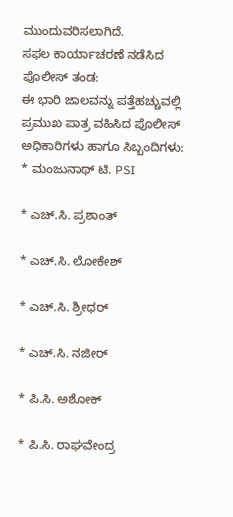ಮುಂದುವರಿಸಲಾಗಿದೆ.
ಸಫಲ ಕಾರ್ಯಾಚರಣೆ ನಡೆಸಿದ ಪೊಲೀಸ್ ತಂಡ:
ಈ ಭಾರಿ ಜಾಲವನ್ನು ಪತ್ತೆಹಚ್ಚುವಲ್ಲಿ ಪ್ರಮುಖ ಪಾತ್ರ ವಹಿಸಿದ ಪೊಲೀಸ್ ಅಧಿಕಾರಿಗಳು ಹಾಗೂ ಸಿಬ್ಬಂದಿಗಳು:
* ಮಂಜುನಾಥ್ ಟಿ. PSI

* ಎಚ್.ಸಿ. ಪ್ರಶಾಂತ್

* ಎಚ್.ಸಿ. ಲೋಕೇಶ್

* ಎಚ್.ಸಿ. ಶ್ರೀಧರ್

* ಎಚ್.ಸಿ. ನಜೀರ್

* ಪಿ.ಸಿ. ಅಶೋಕ್

* ಪಿ.ಸಿ. ರಾಘವೇಂದ್ರ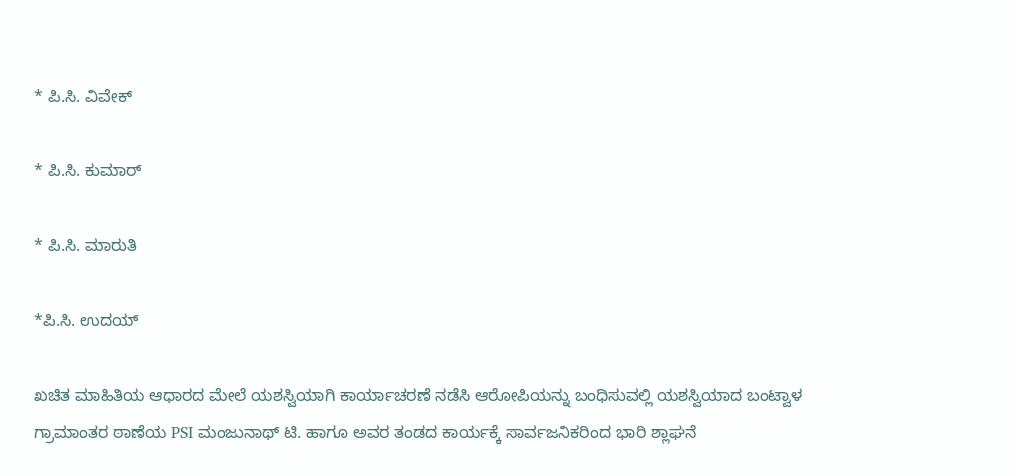* ಪಿ.ಸಿ. ವಿವೇಕ್

* ಪಿ.ಸಿ. ಕುಮಾರ್

* ಪಿ.ಸಿ. ಮಾರುತಿ

*ಪಿ.ಸಿ. ಉದಯ್

ಖಚಿತ ಮಾಹಿತಿಯ ಆಧಾರದ ಮೇಲೆ ಯಶಸ್ವಿಯಾಗಿ ಕಾರ್ಯಾಚರಣೆ ನಡೆಸಿ ಆರೋಪಿಯನ್ನು ಬಂಧಿಸುವಲ್ಲಿ ಯಶಸ್ವಿಯಾದ ಬಂಟ್ವಾಳ ಗ್ರಾಮಾಂತರ ಠಾಣೆಯ PSI ಮಂಜುನಾಥ್ ಟಿ. ಹಾಗೂ ಅವರ ತಂಡದ ಕಾರ್ಯಕ್ಕೆ ಸಾರ್ವಜನಿಕರಿಂದ ಭಾರಿ ಶ್ಲಾಘನೆ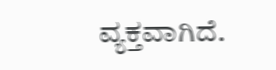ವ್ಯಕ್ತವಾಗಿದೆ.